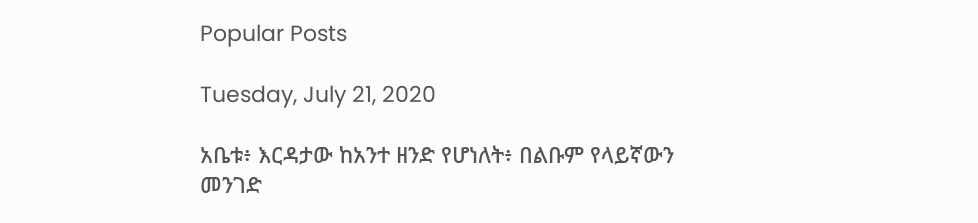Popular Posts

Tuesday, July 21, 2020

አቤቱ፥ እርዳታው ከአንተ ዘንድ የሆነለት፥ በልቡም የላይኛውን መንገድ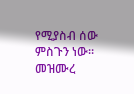የሚያስብ ሰው ምስጉን ነው። መዝሙረ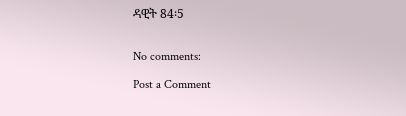ዳዊት 84፡5


No comments:

Post a Comment